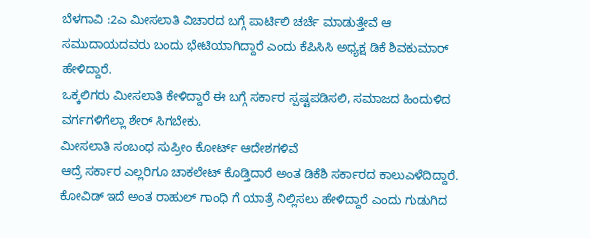ಬೆಳಗಾವಿ :2ಎ ಮೀಸಲಾತಿ ವಿಚಾರದ ಬಗ್ಗೆ ಪಾರ್ಟಿಲಿ ಚರ್ಚೆ ಮಾಡುತ್ತೇವೆ ಆ ಸಮುದಾಯದವರು ಬಂದು ಭೇಟಿಯಾಗಿದ್ದಾರೆ ಎಂದು ಕೆಪಿಸಿಸಿ ಅಧ್ಯಕ್ಷ ಡಿಕೆ ಶಿವಕುಮಾರ್ ಹೇಳಿದ್ದಾರೆ.
ಒಕ್ಕಲಿಗರು ಮೀಸಲಾತಿ ಕೇಳಿದ್ದಾರೆ ಈ ಬಗ್ಗೆ ಸರ್ಕಾರ ಸ್ಪಷ್ಟಪಡಿಸಲಿ, ಸಮಾಜದ ಹಿಂದುಳಿದ ವರ್ಗಗಳಿಗೆಲ್ಲಾ ಶೇರ್ ಸಿಗಬೇಕು.
ಮೀಸಲಾತಿ ಸಂಬಂಧ ಸುಪ್ರೀಂ ಕೋರ್ಟ್ ಆದೇಶಗಳಿವೆ
ಆದ್ರೆ ಸರ್ಕಾರ ಎಲ್ಲರಿಗೂ ಚಾಕಲೇಟ್ ಕೊಡ್ತಿದಾರೆ ಅಂತ ಡಿಕೆಶಿ ಸರ್ಕಾರದ ಕಾಲುಎಳೆದಿದ್ದಾರೆ.
ಕೋವಿಡ್ ಇದೆ ಅಂತ ರಾಹುಲ್ ಗಾಂಧಿ ಗೆ ಯಾತ್ರೆ ನಿಲ್ಲಿಸಲು ಹೇಳಿದ್ದಾರೆ ಎಂದು ಗುಡುಗಿದ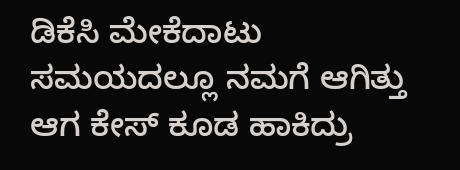ಡಿಕೆಸಿ ಮೇಕೆದಾಟು ಸಮಯದಲ್ಲೂ ನಮಗೆ ಆಗಿತ್ತು ಆಗ ಕೇಸ್ ಕೂಡ ಹಾಕಿದ್ರು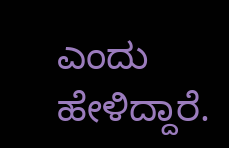ಎಂದು ಹೇಳಿದ್ದಾರೆ.